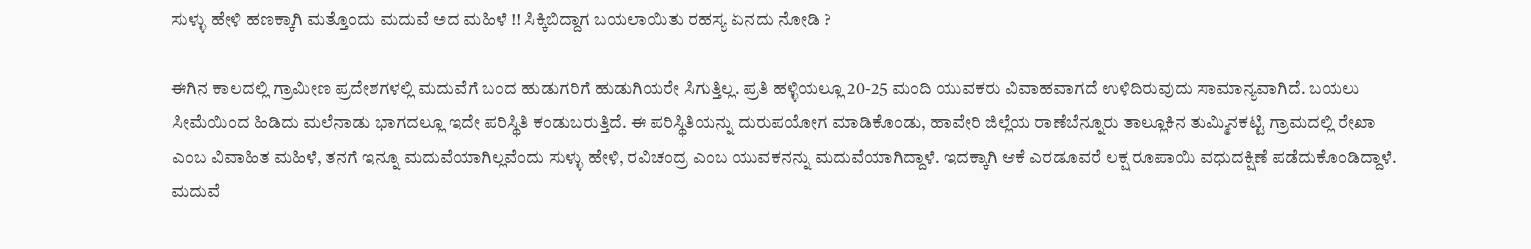ಸುಳ್ಳು ಹೇಳಿ ಹಣಕ್ಕಾಗಿ ಮತ್ತೊಂದು ಮದುವೆ ಅದ ಮಹಿಳೆ !! ಸಿಕ್ಕಿಬಿದ್ದಾಗ ಬಯಲಾಯಿತು ರಹಸ್ಯ ಏನದು ನೋಡಿ ?

ಈಗಿನ ಕಾಲದಲ್ಲಿ ಗ್ರಾಮೀಣ ಪ್ರದೇಶಗಳಲ್ಲಿ ಮದುವೆಗೆ ಬಂದ ಹುಡುಗರಿಗೆ ಹುಡುಗಿಯರೇ ಸಿಗುತ್ತಿಲ್ಲ. ಪ್ರತಿ ಹಳ್ಳಿಯಲ್ಲೂ 20-25 ಮಂದಿ ಯುವಕರು ವಿವಾಹವಾಗದೆ ಉಳಿದಿರುವುದು ಸಾಮಾನ್ಯವಾಗಿದೆ. ಬಯಲು ಸೀಮೆಯಿಂದ ಹಿಡಿದು ಮಲೆನಾಡು ಭಾಗದಲ್ಲೂ ಇದೇ ಪರಿಸ್ಥಿತಿ ಕಂಡುಬರುತ್ತಿದೆ. ಈ ಪರಿಸ್ಥಿತಿಯನ್ನು ದುರುಪಯೋಗ ಮಾಡಿಕೊಂಡು, ಹಾವೇರಿ ಜಿಲ್ಲೆಯ ರಾಣೆಬೆನ್ನೂರು ತಾಲ್ಲೂಕಿನ ತುಮ್ಮಿನಕಟ್ಟಿ ಗ್ರಾಮದಲ್ಲಿ ರೇಖಾ ಎಂಬ ವಿವಾಹಿತ ಮಹಿಳೆ, ತನಗೆ ಇನ್ನೂ ಮದುವೆಯಾಗಿಲ್ಲವೆಂದು ಸುಳ್ಳು ಹೇಳಿ, ರವಿಚಂದ್ರ ಎಂಬ ಯುವಕನನ್ನು ಮದುವೆಯಾಗಿದ್ದಾಳೆ. ಇದಕ್ಕಾಗಿ ಆಕೆ ಎರಡೂವರೆ ಲಕ್ಷ ರೂಪಾಯಿ ವಧುದಕ್ಷಿಣೆ ಪಡೆದುಕೊಂಡಿದ್ದಾಳೆ. ಮದುವೆ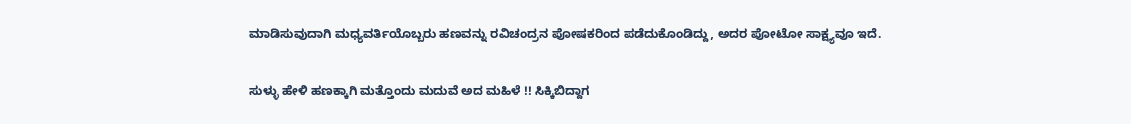ಮಾಡಿಸುವುದಾಗಿ ಮಧ್ಯವರ್ತಿಯೊಬ್ಬರು ಹಣವನ್ನು ರವಿಚಂದ್ರನ ಪೋಷಕರಿಂದ ಪಡೆದುಕೊಂಡಿದ್ದು, ಅದರ ಪೋಟೋ ಸಾಕ್ಷ್ಯವೂ ಇದೆ.

ಸುಳ್ಳು ಹೇಳಿ ಹಣಕ್ಕಾಗಿ ಮತ್ತೊಂದು ಮದುವೆ ಅದ ಮಹಿಳೆ !! ಸಿಕ್ಕಿಬಿದ್ದಾಗ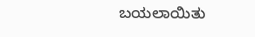ಬಯಲಾಯಿತು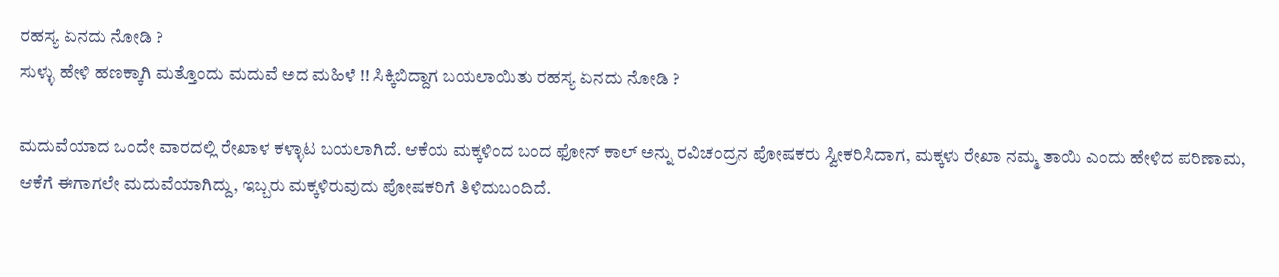ರಹಸ್ಯ ಏನದು ನೋಡಿ ?
ಸುಳ್ಳು ಹೇಳಿ ಹಣಕ್ಕಾಗಿ ಮತ್ತೊಂದು ಮದುವೆ ಅದ ಮಹಿಳೆ !! ಸಿಕ್ಕಿಬಿದ್ದಾಗ ಬಯಲಾಯಿತು ರಹಸ್ಯ ಏನದು ನೋಡಿ ?

ಮದುವೆಯಾದ ಒಂದೇ ವಾರದಲ್ಲಿ ರೇಖಾಳ ಕಳ್ಳಾಟ ಬಯಲಾಗಿದೆ. ಆಕೆಯ ಮಕ್ಕಳಿಂದ ಬಂದ ಫೋನ್ ಕಾಲ್ ಅನ್ನು ರವಿಚಂದ್ರನ ಪೋಷಕರು ಸ್ವೀಕರಿಸಿದಾಗ, ಮಕ್ಕಳು ರೇಖಾ ನಮ್ಮ ತಾಯಿ ಎಂದು ಹೇಳಿದ ಪರಿಣಾಮ, ಆಕೆಗೆ ಈಗಾಗಲೇ ಮದುವೆಯಾಗಿದ್ದು, ಇಬ್ಬರು ಮಕ್ಕಳಿರುವುದು ಪೋಷಕರಿಗೆ ತಿಳಿದುಬಂದಿದೆ.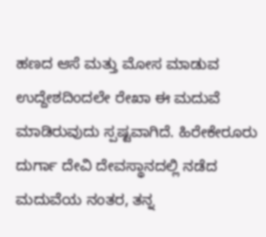ಹಣದ ಆಸೆ ಮತ್ತು ಮೋಸ ಮಾಡುವ ಉದ್ದೇಶದಿಂದಲೇ ರೇಖಾ ಈ ಮದುವೆ ಮಾಡಿರುವುದು ಸ್ಪಷ್ಟವಾಗಿದೆ. ಹಿರೇಕೇರೂರು ದುರ್ಗಾ ದೇವಿ ದೇವಸ್ಥಾನದಲ್ಲಿ ನಡೆದ ಮದುವೆಯ ನಂತರ, ತನ್ನ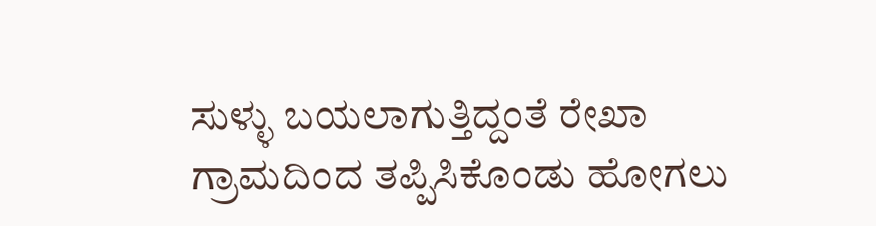ಸುಳ್ಳು ಬಯಲಾಗುತ್ತಿದ್ದಂತೆ ರೇಖಾ ಗ್ರಾಮದಿಂದ ತಪ್ಪಿಸಿಕೊಂಡು ಹೋಗಲು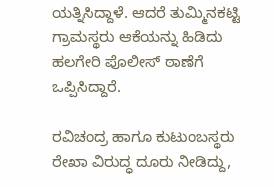ಯತ್ನಿಸಿದ್ದಾಳೆ. ಆದರೆ ತುಮ್ಮಿನಕಟ್ಟಿ ಗ್ರಾಮಸ್ಥರು ಆಕೆಯನ್ನು ಹಿಡಿದು ಹಲಗೇರಿ ಪೊಲೀಸ್ ಠಾಣೆಗೆ ಒಪ್ಪಿಸಿದ್ದಾರೆ.

ರವಿಚಂದ್ರ ಹಾಗೂ ಕುಟುಂಬಸ್ಥರು ರೇಖಾ ವಿರುದ್ಧ ದೂರು ನೀಡಿದ್ದು,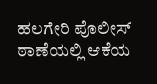ಹಲಗೇರಿ ಪೊಲೀಸ್ ಠಾಣೆಯಲ್ಲಿ ಆಕೆಯ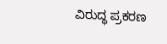ವಿರುದ್ಧ ಪ್ರಕರಣ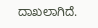ದಾಖಲಾಗಿದೆ.